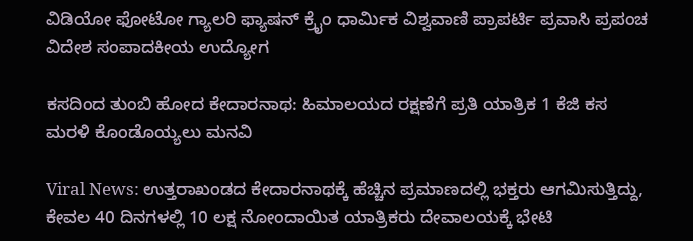ವಿಡಿಯೋ ಫೋಟೋ ಗ್ಯಾಲರಿ ಫ್ಯಾಷನ್ ಕ್ರೈಂ ಧಾರ್ಮಿಕ ವಿಶ್ವವಾಣಿ ಪ್ರಾಪರ್ಟಿ ಪ್ರವಾಸಿ ಪ್ರಪಂಚ ವಿದೇಶ ಸಂಪಾದಕೀಯ ಉದ್ಯೋಗ

ಕಸದಿಂದ ತುಂಬಿ ಹೋದ ಕೇದಾರನಾಥ: ಹಿಮಾಲಯದ ರಕ್ಷಣೆಗೆ ಪ್ರತಿ ಯಾತ್ರಿಕ 1 ಕೆಜಿ ಕಸ ಮರಳಿ ಕೊಂಡೊಯ್ಯಲು ಮನವಿ

Viral News: ಉತ್ತರಾಖಂಡದ ಕೇದಾರನಾಥಕ್ಕೆ ಹೆಚ್ಚಿನ ಪ್ರಮಾಣದಲ್ಲಿ ಭಕ್ತರು ಆಗಮಿಸುತ್ತಿದ್ದು, ಕೇವಲ 40 ದಿನಗಳಲ್ಲಿ 10 ಲಕ್ಷ ನೋಂದಾಯಿತ ಯಾತ್ರಿಕರು ದೇವಾಲಯಕ್ಕೆ ಭೇಟಿ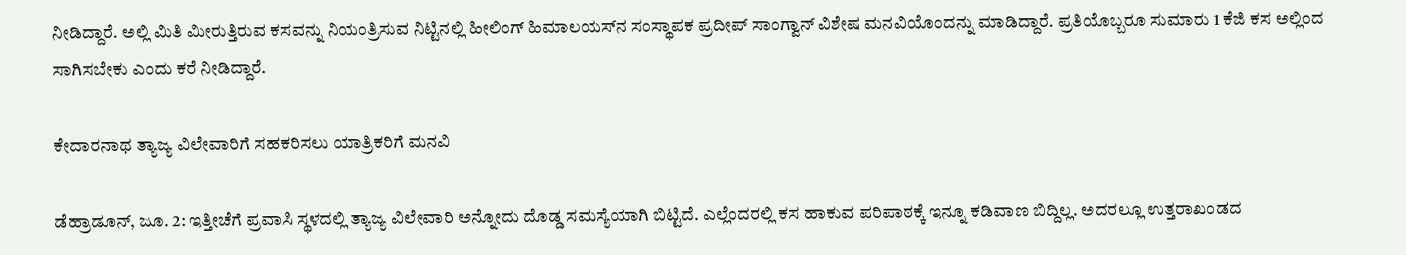ನೀಡಿದ್ದಾರೆ. ಅಲ್ಲಿ ಮಿತಿ ಮೀರುತ್ತಿರುವ ಕಸವನ್ನು ನಿಯಂತ್ರಿಸುವ ನಿಟ್ಟಿನಲ್ಲಿ ಹೀಲಿಂಗ್ ಹಿಮಾಲಯಸ್‌ನ ಸಂಸ್ಥಾಪಕ ಪ್ರದೀಪ್ ಸಾಂಗ್ವಾನ್ ವಿಶೇಷ ಮನವಿಯೊಂದನ್ನು ಮಾಡಿದ್ದಾರೆ. ಪ್ರತಿಯೊಬ್ಬರೂ ಸುಮಾರು 1 ಕೆಜಿ ಕಸ ಅಲ್ಲಿಂದ ಸಾಗಿಸಬೇಕು ಎಂದು ಕರೆ ನೀಡಿದ್ದಾರೆ.

ಕೇದಾರನಾಥ ತ್ಯಾಜ್ಯ ವಿಲೇವಾರಿಗೆ ಸಹಕರಿಸಲು ಯಾತ್ರಿಕರಿಗೆ ಮನವಿ

ಡೆಹ್ರಾಡೂನ್‌, ಜೂ. 2: ಇತ್ತೀಚೆಗೆ ಪ್ರವಾಸಿ ಸ್ಥಳದಲ್ಲಿ ತ್ಯಾಜ್ಯ ವಿಲೇವಾರಿ ಅನ್ನೋದು ದೊಡ್ಡ ಸಮಸ್ಯೆಯಾಗಿ ಬಿಟ್ಟಿದೆ. ಎಲ್ಲೆಂದರಲ್ಲಿ ಕಸ ಹಾಕುವ ಪರಿಪಾಠಕ್ಕೆ ಇನ್ನೂ ಕಡಿವಾಣ ಬಿದ್ದಿಲ್ಲ‌‌. ಅದರಲ್ಲೂ ಉತ್ತರಾಖಂಡದ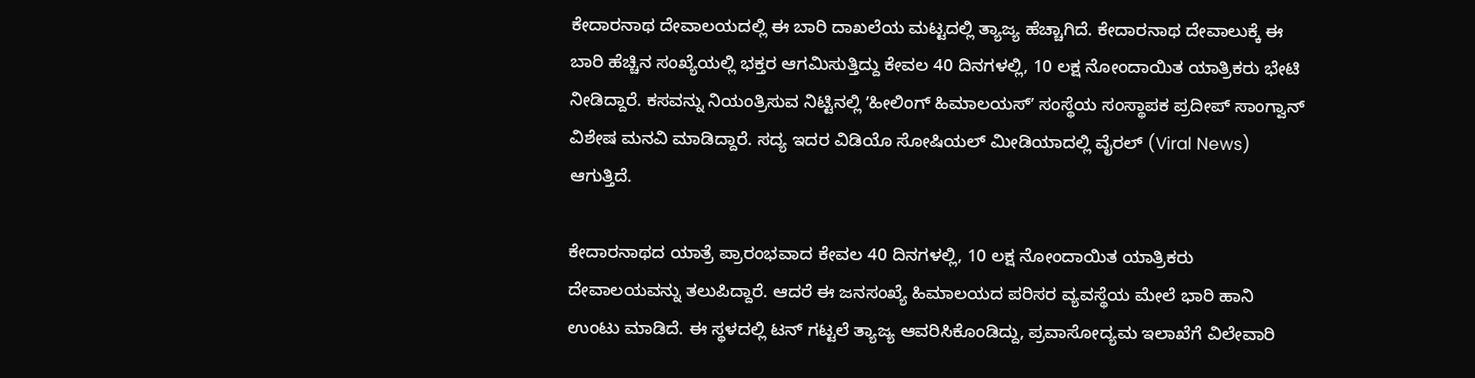ಕೇದಾರನಾಥ ದೇವಾಲಯದಲ್ಲಿ ಈ ಬಾರಿ ದಾಖಲೆಯ ಮಟ್ಟದಲ್ಲಿ ತ್ಯಾಜ್ಯ ಹೆಚ್ಚಾಗಿದೆ. ಕೇದಾರನಾಥ ದೇವಾಲುಕ್ಕೆ ಈ ಬಾರಿ ಹೆಚ್ಚಿನ ಸಂಖ್ಯೆಯಲ್ಲಿ ಭಕ್ತರ ಆಗಮಿಸುತ್ತಿದ್ದು ಕೇವಲ 40 ದಿನಗಳಲ್ಲಿ, 10 ಲಕ್ಷ ನೋಂದಾಯಿತ ಯಾತ್ರಿಕರು ಭೇಟಿ ನೀಡಿದ್ದಾರೆ. ಕಸವನ್ನು ನಿಯಂತ್ರಿಸುವ ನಿಟ್ಟಿನಲ್ಲಿ ʼಹೀಲಿಂಗ್ ಹಿಮಾಲಯಸ್‌ʼ ಸಂಸ್ಥೆಯ ಸಂಸ್ಥಾಪಕ ಪ್ರದೀಪ್ ಸಾಂಗ್ವಾನ್ ವಿಶೇಷ ಮನವಿ ಮಾಡಿದ್ದಾರೆ. ಸದ್ಯ ಇದರ ವಿಡಿಯೊ ಸೋಷಿಯಲ್ ಮೀಡಿಯಾದಲ್ಲಿ ವೈರಲ್ (Viral News) ಆಗುತ್ತಿದೆ.

ಕೇದಾರನಾಥದ ಯಾತ್ರೆ ಪ್ರಾರಂಭವಾದ ಕೇವಲ 40 ದಿನಗಳಲ್ಲಿ, 10 ಲಕ್ಷ ನೋಂದಾಯಿತ ಯಾತ್ರಿಕರು ದೇವಾಲಯವನ್ನು ತಲುಪಿದ್ದಾರೆ. ಆದರೆ ಈ ಜನಸಂಖ್ಯೆ ಹಿಮಾಲಯದ ಪರಿಸರ ವ್ಯವಸ್ಥೆಯ ಮೇಲೆ ಭಾರಿ ಹಾನಿ ಉಂಟು ಮಾಡಿದೆ. ಈ ಸ್ಥಳದಲ್ಲಿ ಟನ್ ಗಟ್ಟಲೆ ತ್ಯಾಜ್ಯ ಆವರಿಸಿಕೊಂಡಿದ್ದು, ಪ್ರವಾಸೋದ್ಯಮ ಇಲಾಖೆಗೆ ವಿಲೇವಾರಿ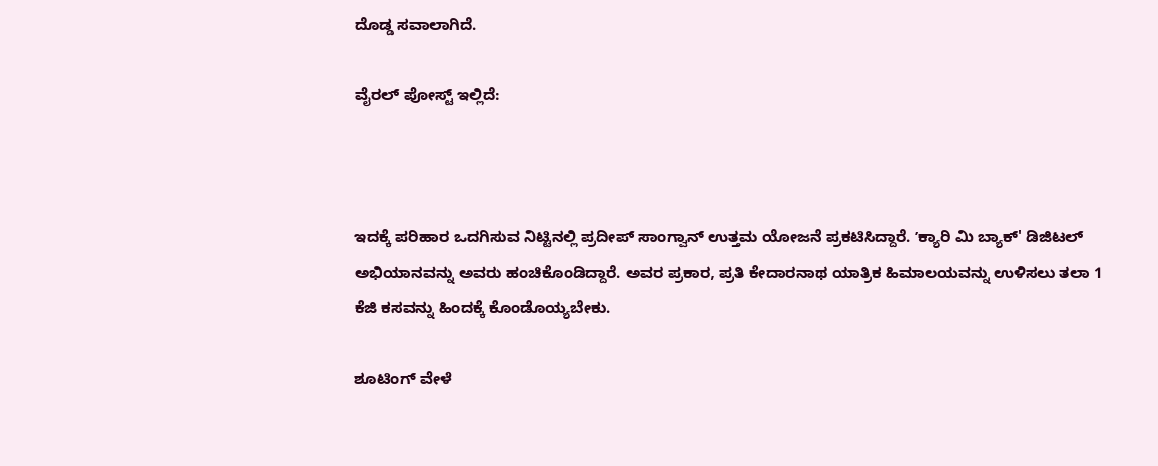ದೊಡ್ಡ ಸವಾಲಾಗಿದೆ.

ವೈರಲ್‌ ಪೋಸ್ಟ್‌ ಇಲ್ಲಿದೆ:



ಇದಕ್ಕೆ ಪರಿಹಾರ ಒದಗಿಸುವ ನಿಟ್ಟಿನಲ್ಲಿ ಪ್ರದೀಪ್ ಸಾಂಗ್ವಾನ್ ಉತ್ತಮ ಯೋಜನೆ ಪ್ರಕಟಿಸಿದ್ದಾರೆ. ʼಕ್ಯಾರಿ ಮಿ ಬ್ಯಾಕ್' ಡಿಜಿಟಲ್ ಅಭಿಯಾನವನ್ನು ಅವರು ಹಂಚಿಕೊಂಡಿದ್ದಾರೆ. ಅವರ ಪ್ರಕಾರ, ಪ್ರತಿ ಕೇದಾರನಾಥ ಯಾತ್ರಿಕ ಹಿಮಾಲಯವನ್ನು ಉಳಿಸಲು ತಲಾ 1 ಕೆಜಿ ಕಸವನ್ನು ಹಿಂದಕ್ಕೆ ಕೊಂಡೊಯ್ಯಬೇಕು.

ಶೂಟಿಂಗ್‌ ವೇಳೆ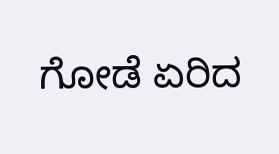ಗೋಡೆ ಏರಿದ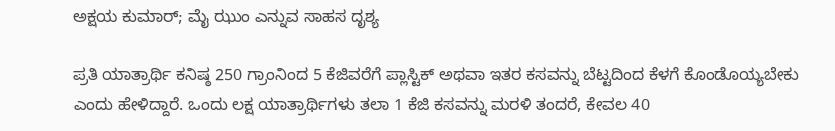ಅಕ್ಷಯ ಕುಮಾರ್‌; ಮೈ ಝುಂ ಎನ್ನುವ ಸಾಹಸ ದೃಶ್ಯ

ಪ್ರತಿ ಯಾತ್ರಾರ್ಥಿ ಕನಿಷ್ಠ 250 ಗ್ರಾಂನಿಂದ 5 ಕೆಜಿವರೆಗೆ ಪ್ಲಾಸ್ಟಿಕ್ ಅಥವಾ ಇತರ ಕಸವನ್ನು ಬೆಟ್ಟದಿಂದ ಕೆಳಗೆ ಕೊಂಡೊಯ್ಯಬೇಕು ಎಂದು ಹೇಳಿದ್ದಾರೆ. ಒಂದು ಲಕ್ಷ ಯಾತ್ರಾರ್ಥಿಗಳು ತಲಾ 1 ಕೆಜಿ ಕಸವನ್ನು ಮರಳಿ ತಂದರೆ, ಕೇವಲ 40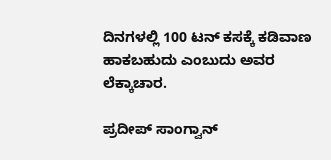ದಿನಗಳಲ್ಲಿ 100 ಟನ್ ಕಸಕ್ಕೆ ಕಡಿವಾಣ ಹಾಕಬಹುದು ಎಂಬುದು ಅವರ ಲೆಕ್ಕಾಚಾರ.

ಪ್ರದೀಪ್ ಸಾಂಗ್ವಾನ್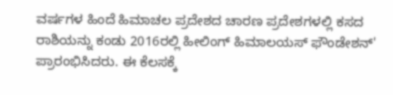ವರ್ಷಗಳ ಹಿಂದೆ ಹಿಮಾಚಲ ಪ್ರದೇಶದ ಚಾರಣ ಪ್ರದೇಶಗಳಲ್ಲಿ ಕಸದ ರಾಶಿಯನ್ನು ಕಂಡು 2016ರಲ್ಲಿ ಹೀಲಿಂಗ್ ಹಿಮಾಲಯಸ್ ಫೌಂಡೇಶನ್' ಪ್ರಾರಂಭಿಸಿದರು. ಈ ಕೆಲಸಕ್ಕೆ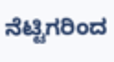ನೆಟ್ಟಿಗರಿಂದ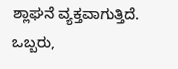ಶ್ಲಾಘನೆ ವ್ಯಕ್ತವಾಗುತ್ತಿದೆ. ಒಬ್ಬರು,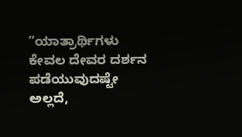ʼʼಯಾತ್ರಾರ್ಥಿಗಳು ಕೇವಲ ದೇವರ ದರ್ಶನ ಪಡೆಯುವುದಷ್ಟೇ ಅಲ್ಲದೆ,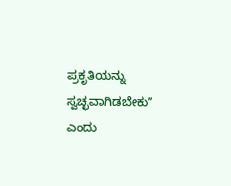ಪ್ರಕೃತಿಯನ್ನು ಸ್ವಚ್ಛವಾಗಿಡಬೇಕುʼʼ ಎಂದು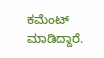ಕಮೆಂಟ್ ಮಾಡಿದ್ದಾರೆ.